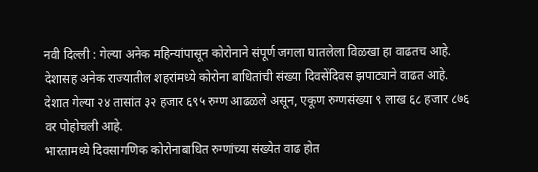नवी दिल्ली : गेल्या अनेक महिन्यांपासून कोरोनाने संपूर्ण जगला घातलेला विळखा हा वाढतच आहे. देशासह अनेक राज्यातील शहरांमध्ये कोरोना बाधितांची संख्या दिवसेंदिवस झपाट्याने वाढत आहे. देशात गेल्या २४ तासांत ३२ हजार ६९५ रुग्ण आढळले असून, एकूण रुग्णसंख्या ९ लाख ६८ हजार ८७६ वर पोहोचली आहे.
भारतामध्ये दिवसागणिक कोरोनाबाधित रुग्णांच्या संख्येत वाढ होत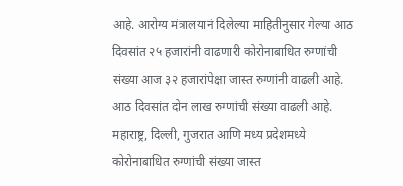आहे. आरोग्य मंत्रालयानं दिलेल्या माहितीनुसार गेल्या आठ दिवसांत २५ हजारांनी वाढणारी कोरोनाबाधित रुग्णांची संख्या आज ३२ हजारांपेक्षा जास्त रुग्णांनी वाढली आहे. आठ दिवसांत दोन लाख रुग्णांची संख्या वाढली आहे. महाराष्ट्र, दिल्ली, गुजरात आणि मध्य प्रदेशमध्ये कोरोनाबाधित रुग्णांची संख्या जास्त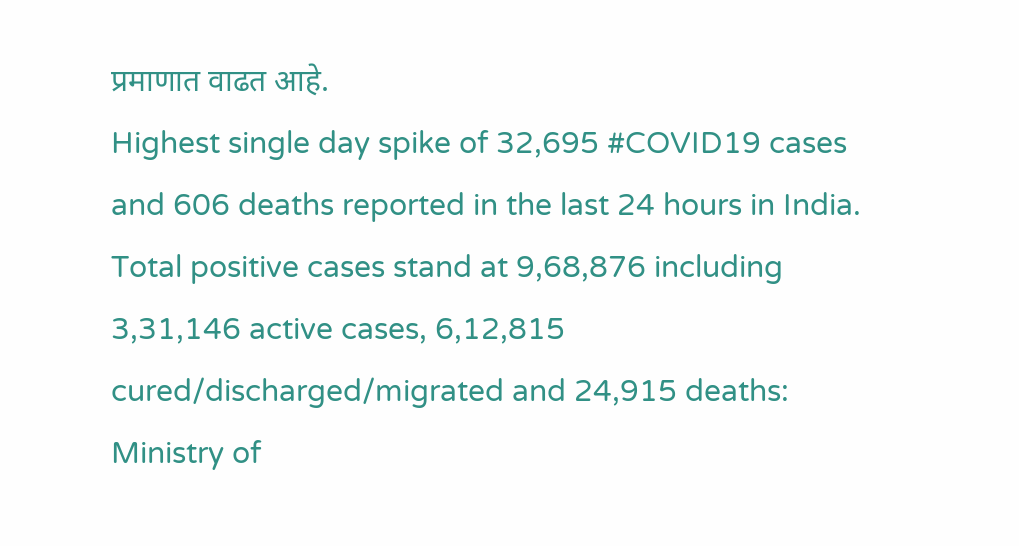प्रमाणात वाढत आहे.
Highest single day spike of 32,695 #COVID19 cases and 606 deaths reported in the last 24 hours in India.
Total positive cases stand at 9,68,876 including 3,31,146 active cases, 6,12,815 cured/discharged/migrated and 24,915 deaths: Ministry of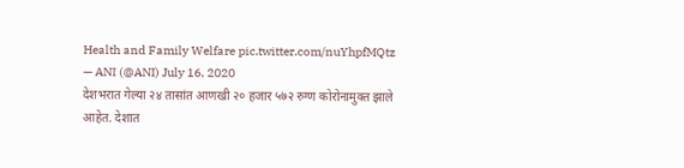Health and Family Welfare pic.twitter.com/nuYhpfMQtz
— ANI (@ANI) July 16, 2020
देशभरात गेल्या २४ तासांत आणखी २० हजार ५७२ रुग्ण कोरोनामुक्त झाले आहेत. देशात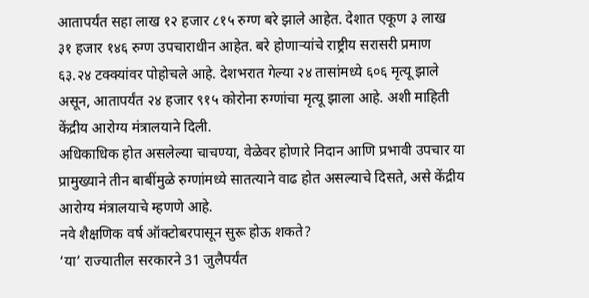आतापर्यंत सहा लाख १२ हजार ८१५ रुग्ण बरे झाले आहेत. देशात एकूण ३ लाख ३१ हजार १४६ रुग्ण उपचाराधीन आहेत. बरे होणाऱ्यांचे राष्ट्रीय सरासरी प्रमाण ६३.२४ टक्क्यांवर पोहोचले आहे. देशभरात गेल्या २४ तासांमध्ये ६०६ मृत्यू झाले असून, आतापर्यंत २४ हजार ९१५ कोरोना रुग्णांचा मृत्यू झाला आहे. अशी माहिती केंद्रीय आरोग्य मंत्रालयाने दिली.
अधिकाधिक होत असलेल्या चाचण्या, वेळेवर होणारे निदान आणि प्रभावी उपचार या प्रामुख्याने तीन बाबींमुळे रुग्णांमध्ये सातत्याने वाढ होत असल्याचे दिसते, असे केंद्रीय आरोग्य मंत्रालयाचे म्हणणे आहे.
नवे शैक्षणिक वर्ष ऑक्टोबरपासून सुरू होऊ शकते?
‘या’ राज्यातील सरकारने 31 जुलैपर्यंत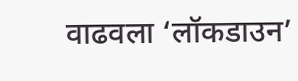वाढवला ‘लॉकडाउन’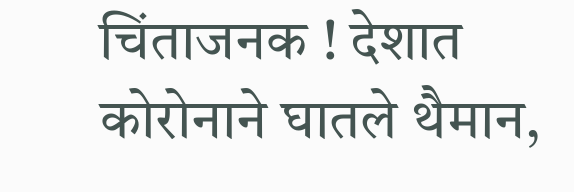चिंताजनक ! देशात कोरोनाने घातले थैमान,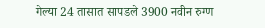गेल्या 24 तासात सापडले 3900 नवीन रुग्ण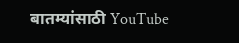बातम्यांसाठी YouTube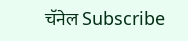चॅनेल Subscribe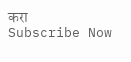करा
Subscribe Now